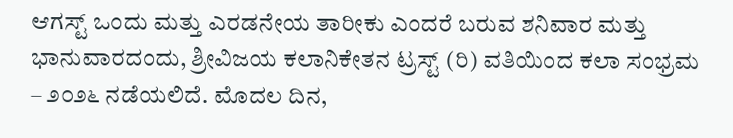ಆಗಸ್ಟ್ ಒಂದು ಮತ್ತು ಎರಡನೇಯ ತಾರೀಕು ಎಂದರೆ ಬರುವ ಶನಿವಾರ ಮತ್ತು ಭಾನುವಾರದಂದು, ಶ್ರೀವಿಜಯ ಕಲಾನಿಕೇತನ ಟ್ರಸ್ಟ್ (ರಿ) ವತಿಯಿಂದ ಕಲಾ ಸಂಭ್ರಮ – ೨೦೨೬ ನಡೆಯಲಿದೆ. ಮೊದಲ ದಿನ,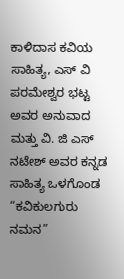ಕಾಳಿದಾಸ ಕವಿಯ ಸಾಹಿತ್ಯ, ಎಸ್ ವಿ ಪರಮೇಶ್ವರ ಭಟ್ಟ ಅವರ ಅನುವಾದ ಮತ್ತು ವಿ. ಜಿ ಎಸ್ ನಟೇಶ್ ಅವರ ಕನ್ನಡ ಸಾಹಿತ್ಯ ಒಳಗೊಂಡ “ಕವಿಕುಲಗುರು ನಮನ”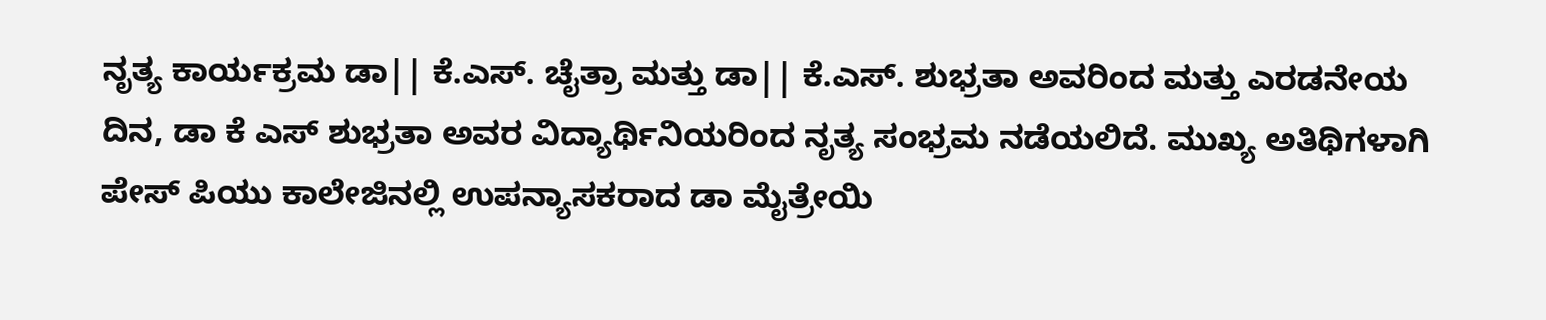ನೃತ್ಯ ಕಾರ್ಯಕ್ರಮ ಡಾ|| ಕೆ.ಎಸ್. ಚೈತ್ರಾ ಮತ್ತು ಡಾ|| ಕೆ.ಎಸ್. ಶುಭ್ರತಾ ಅವರಿಂದ ಮತ್ತು ಎರಡನೇಯ ದಿನ, ಡಾ ಕೆ ಎಸ್ ಶುಭ್ರತಾ ಅವರ ವಿದ್ಯಾರ್ಥಿನಿಯರಿಂದ ನೃತ್ಯ ಸಂಭ್ರಮ ನಡೆಯಲಿದೆ. ಮುಖ್ಯ ಅತಿಥಿಗಳಾಗಿ ಪೇಸ್ ಪಿಯು ಕಾಲೇಜಿನಲ್ಲಿ ಉಪನ್ಯಾಸಕರಾದ ಡಾ ಮೈತ್ರೇಯಿ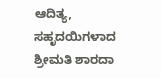ಆದಿತ್ಯ, ಸಹೃದಯಿಗಳಾದ ಶ್ರೀಮತಿ ಶಾರದಾ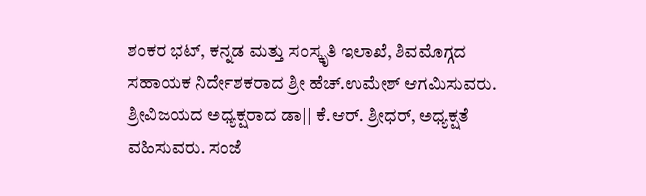ಶಂಕರ ಭಟ್, ಕನ್ನಡ ಮತ್ತು ಸಂಸ್ಕೃತಿ ಇಲಾಖೆ, ಶಿವಮೊಗ್ಗದ ಸಹಾಯಕ ನಿರ್ದೇಶಕರಾದ ಶ್ರೀ ಹೆಚ್.ಉಮೇಶ್ ಆಗಮಿಸುವರು. ಶ್ರೀವಿಜಯದ ಅಧ್ಯಕ್ಷರಾದ ಡಾ|| ಕೆ.ಆರ್. ಶ್ರೀಧರ್, ಅಧ್ಯಕ್ಷತೆ ವಹಿಸುವರು. ಸಂಜೆ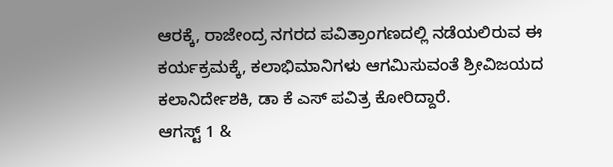ಆರಕ್ಕೆ, ರಾಜೇಂದ್ರ ನಗರದ ಪವಿತ್ರಾಂಗಣದಲ್ಲಿ ನಡೆಯಲಿರುವ ಈ ಕರ್ಯಕ್ರಮಕ್ಕೆ, ಕಲಾಭಿಮಾನಿಗಳು ಆಗಮಿಸುವಂತೆ ಶ್ರೀವಿಜಯದ ಕಲಾನಿರ್ದೇಶಕಿ, ಡಾ ಕೆ ಎಸ್ ಪವಿತ್ರ ಕೋರಿದ್ದಾರೆ.
ಆಗಸ್ಟ್ 1 &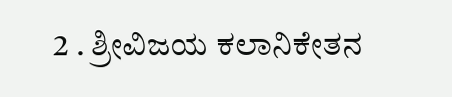2 . ಶ್ರೀವಿಜಯ ಕಲಾನಿಕೇತನ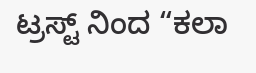ಟ್ರಸ್ಟ್ ನಿಂದ “ಕಲಾ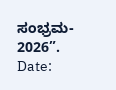ಸಂಭ್ರಮ- 2026”.
Date: